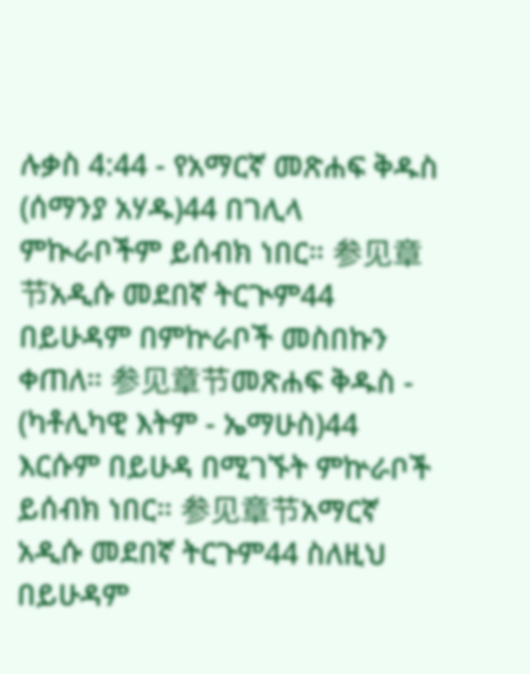ሉቃስ 4:44 - የአማርኛ መጽሐፍ ቅዱስ (ሰማንያ አሃዱ)44 በገሊላ ምኲራቦችም ይሰብክ ነበር። 参见章节አዲሱ መደበኛ ትርጒም44 በይሁዳም በምኵራቦች መስበኩን ቀጠለ። 参见章节መጽሐፍ ቅዱስ - (ካቶሊካዊ እትም - ኤማሁስ)44 እርሱም በይሁዳ በሚገኙት ምኵራቦች ይሰብክ ነበር። 参见章节አማርኛ አዲሱ መደበኛ ትርጉም44 ስለዚህ በይሁዳም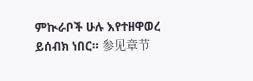ምኲራቦች ሁሉ እየተዘዋወረ ይሰብክ ነበር። 参见章节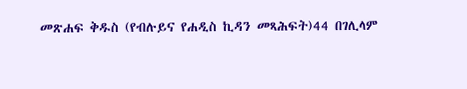መጽሐፍ ቅዱስ (የብሉይና የሐዲስ ኪዳን መጻሕፍት)44 በገሊላም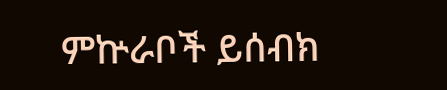ምኵራቦች ይሰብክ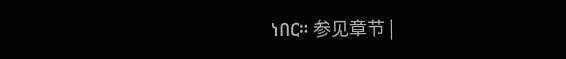ነበር። 参见章节 |